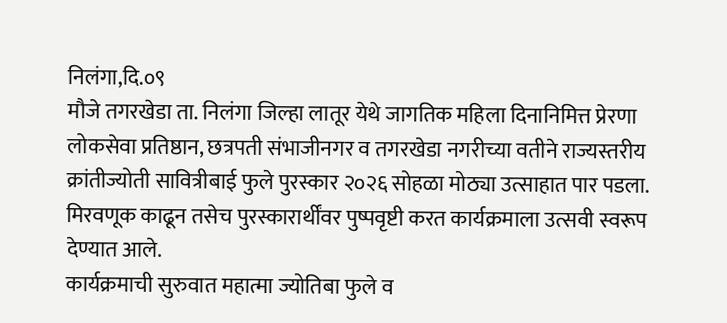निलंगा,दि.०९
मौजे तगरखेडा ता. निलंगा जिल्हा लातूर येथे जागतिक महिला दिनानिमित्त प्रेरणा लोकसेवा प्रतिष्ठान, छत्रपती संभाजीनगर व तगरखेडा नगरीच्या वतीने राज्यस्तरीय क्रांतीज्योती सावित्रीबाई फुले पुरस्कार २०२६ सोहळा मोठ्या उत्साहात पार पडला. मिरवणूक काढून तसेच पुरस्कारार्थींवर पुष्पवृष्टी करत कार्यक्रमाला उत्सवी स्वरूप देण्यात आले.
कार्यक्रमाची सुरुवात महात्मा ज्योतिबा फुले व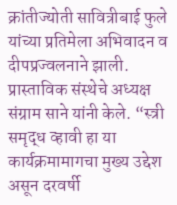क्रांतीज्योती सावित्रीबाई फुले यांच्या प्रतिमेला अभिवादन व दीपप्रज्वलनाने झाली. प्रास्ताविक संस्थेचे अध्यक्ष संग्राम साने यांनी केले. “स्त्री समृद्ध व्हावी हा या कार्यक्रमामागचा मुख्य उद्देश असून दरवर्षी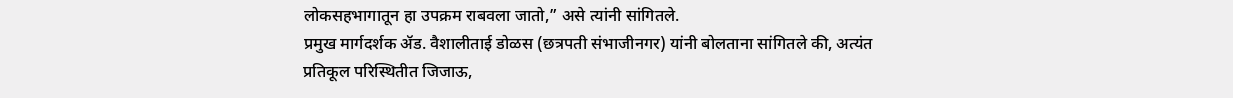लोकसहभागातून हा उपक्रम राबवला जातो,” असे त्यांनी सांगितले.
प्रमुख मार्गदर्शक ॲड. वैशालीताई डोळस (छत्रपती संभाजीनगर) यांनी बोलताना सांगितले की, अत्यंत प्रतिकूल परिस्थितीत जिजाऊ,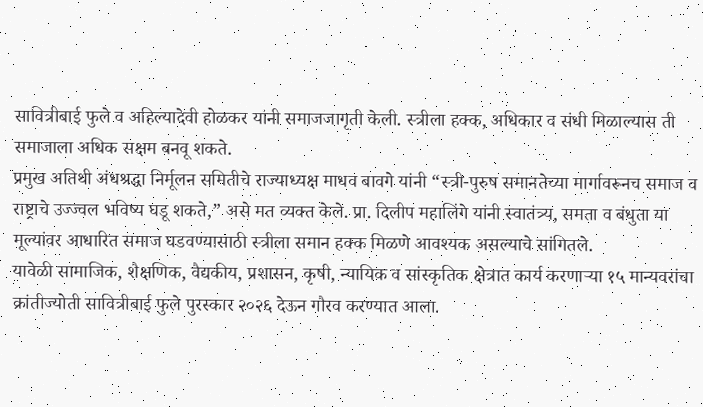सावित्रीबाई फुले व अहिल्यादेवी होळकर यांनी समाजजागृती केली. स्त्रीला हक्क, अधिकार व संधी मिळाल्यास ती समाजाला अधिक सक्षम बनवू शकते.
प्रमुख अतिथी अंधश्रद्धा निर्मूलन समितीचे राज्याध्यक्ष माधव बावगे यांनी “स्त्री-पुरुष समानतेच्या मार्गावरूनच समाज व राष्ट्राचे उज्ज्वल भविष्य घडू शकते,” असे मत व्यक्त केले. प्रा. दिलीप महालिंगे यांनी स्वातंत्र्य, समता व बंधुता या मूल्यांवर आधारित समाज घडवण्यासाठी स्त्रीला समान हक्क मिळणे आवश्यक असल्याचे सांगितले.
यावेळी सामाजिक, शैक्षणिक, वैद्यकीय, प्रशासन, कृषी, न्यायिक व सांस्कृतिक क्षेत्रात कार्य करणाऱ्या १५ मान्यवरांचा क्रांतीज्योती सावित्रीबाई फुले पुरस्कार २०२६ देऊन गौरव करण्यात आला.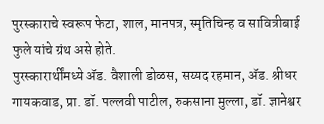पुरस्काराचे स्वरूप फेटा, शाल, मानपत्र, स्मृतिचिन्ह व सावित्रीबाई फुले यांचे ग्रंथ असे होते.
पुरस्कारार्थींमध्ये ॲड. वैशाली डोळस, सय्यद रहमान, ॲड. श्रीधर गायकवाड, प्रा. डॉ. पल्लवी पाटील, रुकसाना मुल्ला, डॉ. ज्ञानेश्वर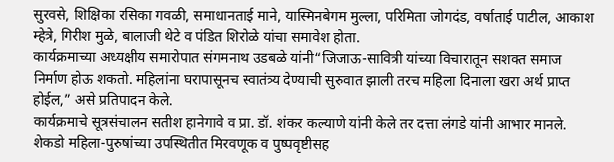सुरवसे, शिक्षिका रसिका गवळी, समाधानताई माने, यास्मिनबेगम मुल्ला, परिमिता जोगदंड, वर्षाताई पाटील, आकाश म्हेत्रे, गिरीश मुळे, बालाजी थेटे व पंडित शिरोळे यांचा समावेश होता.
कार्यक्रमाच्या अध्यक्षीय समारोपात संगमनाथ उडबळे यांनी“जिजाऊ-सावित्री यांच्या विचारातून सशक्त समाज निर्माण होऊ शकतो. महिलांना घरापासूनच स्वातंत्र्य देण्याची सुरुवात झाली तरच महिला दिनाला खरा अर्थ प्राप्त होईल,” असे प्रतिपादन केले.
कार्यक्रमाचे सूत्रसंचालन सतीश हानेगावे व प्रा. डॉ. शंकर कल्याणे यांनी केले तर दत्ता लंगडे यांनी आभार मानले. शेकडो महिला-पुरुषांच्या उपस्थितीत मिरवणूक व पुष्पवृष्टीसह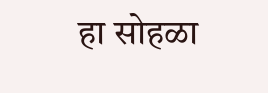हा सोहळा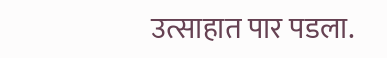उत्साहात पार पडला.